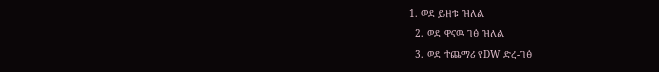1. ወደ ይዘቱ ዝለል
  2. ወደ ዋናዉ ገፅ ዝለል
  3. ወደ ተጨማሪ የDW ድረ-ገፅ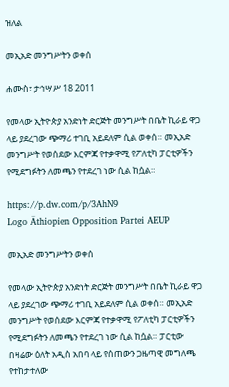ዝለል

መኢአድ መንግሥትን ወቀሰ

ሐሙስ፣ ታኅሣሥ 18 2011

የመላው ኢትዮጵያ አንድነት ድርጅት መንግሥት በቤት ኪራይ ዋጋ ላይ ያደረገው ጭማሪ ተገቢ አይደለም ሲል ወቀሰ። መኢአድ መንግሥት የወሰደው እርምጃ የተቃዋሚ የፖለቲካ ፓርቲዎችን የሚደግፉትን ለመጫን የተደረገ ነው ሲል ከሷል።

https://p.dw.com/p/3AhN9
Logo Äthiopien Opposition Partei AEUP

መኢአድ መንግሥትን ወቀሰ

የመላው ኢትዮጵያ አንድነት ድርጅት መንግሥት በቤት ኪራይ ዋጋ ላይ ያደረገው ጭማሪ ተገቢ አይደለም ሲል ወቀሰ። መኢአድ መንግሥት የወሰደው እርምጃ የተቃዋሚ የፖለቲካ ፓርቲዎችን የሚደግፉትን ለመጫን የተደረገ ነው ሲል ከሷል። ፓርቲው በዛሬው ዕለት አዲስ አበባ ላይ የሰጠውን ጋዜጣዊ መግለጫ የተከታተለው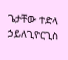ጌታቸው ተድላ ኃይለጊዮርጊስ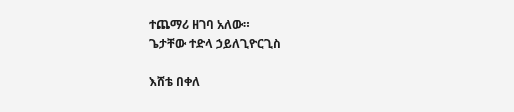ተጨማሪ ዘገባ አለው።
ጌታቸው ተድላ ኃይለጊዮርጊስ

እሸቴ በቀለ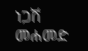ነጋሽ መሐመድ